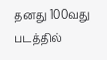தனது 100வது படத்தில்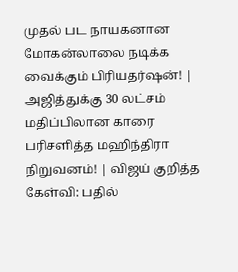முதல் பட நாயகனான மோகன்லாலை நடிக்க வைக்கும் பிரியதர்ஷன்! | அஜித்துக்கு 30 லட்சம் மதிப்பிலான காரை பரிசளித்த மஹிந்திரா நிறுவனம்! | விஜய் குறித்த கேள்வி: பதில்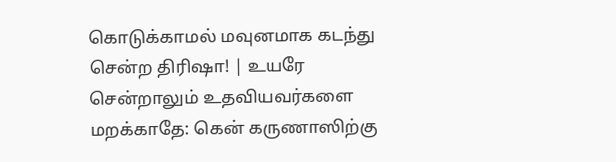கொடுக்காமல் மவுனமாக கடந்து சென்ற திரிஷா! | உயரே சென்றாலும் உதவியவர்களை மறக்காதே: கென் கருணாஸிற்கு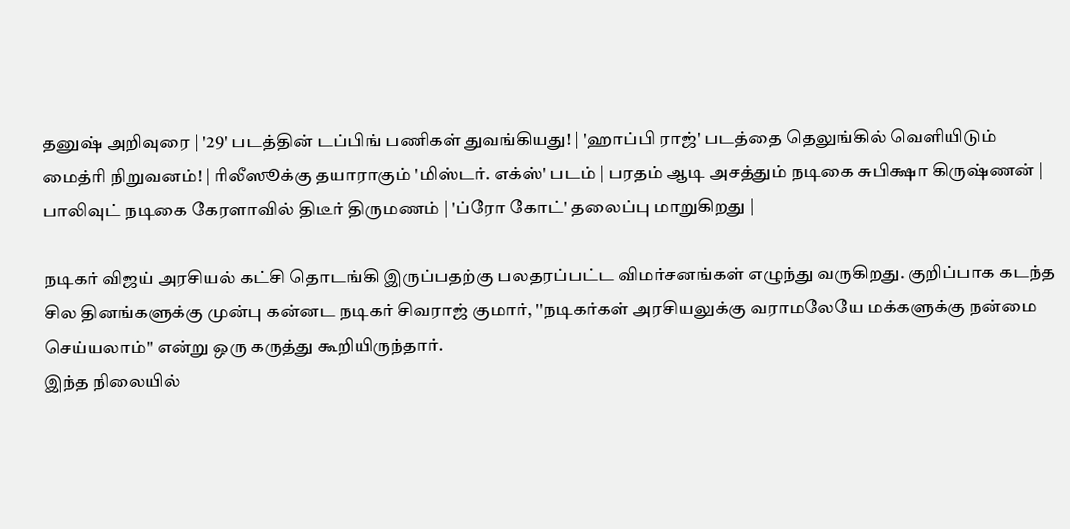தனுஷ் அறிவுரை | '29' படத்தின் டப்பிங் பணிகள் துவங்கியது! | 'ஹாப்பி ராஜ்' படத்தை தெலுங்கில் வெளியிடும் மைத்ரி நிறுவனம்! | ரிலீஸூக்கு தயாராகும் 'மிஸ்டர். எக்ஸ்' படம் | பரதம் ஆடி அசத்தும் நடிகை சுபிக்ஷா கிருஷ்ணன் | பாலிவுட் நடிகை கேரளாவில் திடீர் திருமணம் | 'ப்ரோ கோட்' தலைப்பு மாறுகிறது |

நடிகர் விஜய் அரசியல் கட்சி தொடங்கி இருப்பதற்கு பலதரப்பட்ட விமர்சனங்கள் எழுந்து வருகிறது. குறிப்பாக கடந்த சில தினங்களுக்கு முன்பு கன்னட நடிகர் சிவராஜ் குமார், ''நடிகர்கள் அரசியலுக்கு வராமலேயே மக்களுக்கு நன்மை செய்யலாம்'' என்று ஒரு கருத்து கூறியிருந்தார்.
இந்த நிலையில்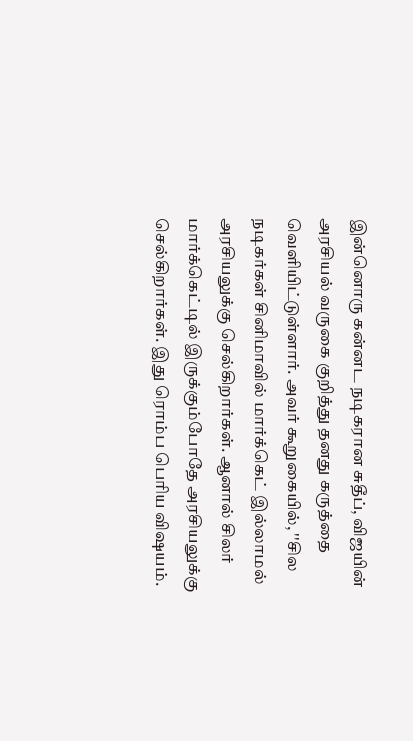இன்னொரு கன்னட நடிகரான சுதீப், விஜயின் அரசியல் வருகை குறித்து தனது கருத்தை வெளியிட்டுள்ளார். அவர் கூறுகையில், ''சில நடிகர்கள் சினிமாவில் மார்க்கெட் இல்லாமல் அரசியலுக்கு செல்கிறார்கள். ஆனால் சிலர் மார்க்கெட்டில் இருக்கும்போதே அரசியலுக்கு செல்கிறார்கள். இது ரொம்ப பெரிய விஷயம்.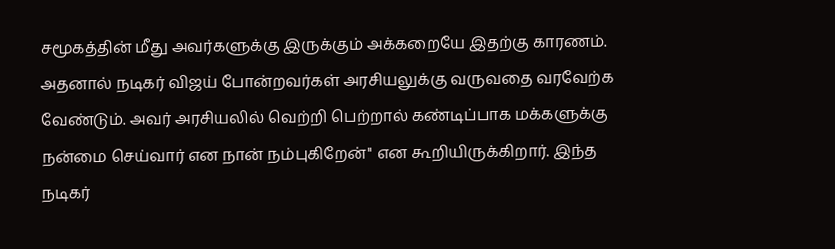சமூகத்தின் மீது அவர்களுக்கு இருக்கும் அக்கறையே இதற்கு காரணம். அதனால் நடிகர் விஜய் போன்றவர்கள் அரசியலுக்கு வருவதை வரவேற்க வேண்டும். அவர் அரசியலில் வெற்றி பெற்றால் கண்டிப்பாக மக்களுக்கு நன்மை செய்வார் என நான் நம்புகிறேன்'' என கூறியிருக்கிறார். இந்த நடிகர்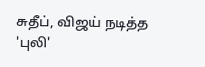சுதீப், விஜய் நடித்த 'புலி'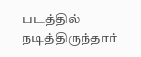படத்தில் நடித்திருந்தார்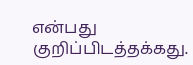என்பது குறிப்பிடத்தக்கது.